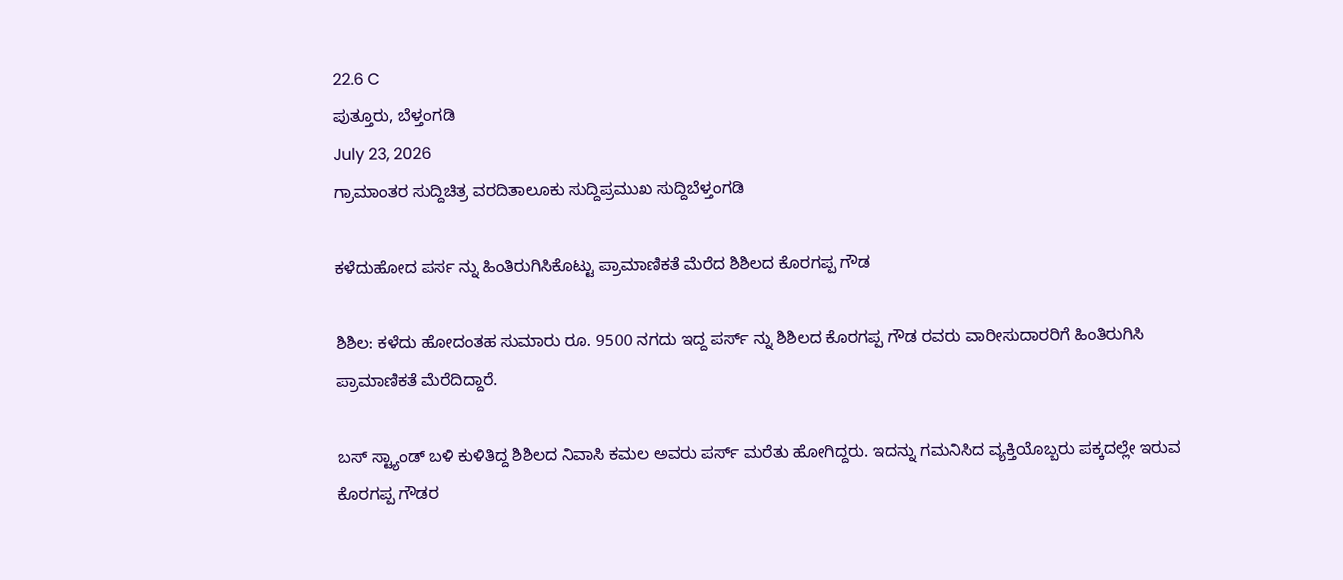22.6 C
ಪುತ್ತೂರು, ಬೆಳ್ತಂಗಡಿ
July 23, 2026
ಗ್ರಾಮಾಂತರ ಸುದ್ದಿಚಿತ್ರ ವರದಿತಾಲೂಕು ಸುದ್ದಿಪ್ರಮುಖ ಸುದ್ದಿಬೆಳ್ತಂಗಡಿ

ಕಳೆದುಹೋದ ಪರ್ಸ ನ್ನು ಹಿಂತಿರುಗಿಸಿಕೊಟ್ಟು ಪ್ರಾಮಾಣಿಕತೆ ಮೆರೆದ ಶಿಶಿಲದ ಕೊರಗಪ್ಪ ಗೌಡ

ಶಿಶಿಲ: ಕಳೆದು ಹೋದಂತಹ ಸುಮಾರು ರೂ. 9500 ನಗದು ಇದ್ದ ಪರ್ಸ್ ನ್ನು ಶಿಶಿಲದ ಕೊರಗಪ್ಪ ಗೌಡ ರವರು ವಾರೀಸುದಾರರಿಗೆ ಹಿಂತಿರುಗಿಸಿ ಪ್ರಾಮಾಣಿಕತೆ ಮೆರೆದಿದ್ದಾರೆ.

ಬಸ್ ಸ್ಟ್ಯಾಂಡ್ ಬಳಿ ಕುಳಿತಿದ್ದ ಶಿಶಿಲದ ನಿವಾಸಿ ಕಮಲ ಅವರು ಪರ್ಸ್ ಮರೆತು ಹೋಗಿದ್ದರು. ಇದನ್ನು ಗಮನಿಸಿದ ವ್ಯಕ್ತಿಯೊಬ್ಬರು ಪಕ್ಕದಲ್ಲೇ ಇರುವ ಕೊರಗಪ್ಪ ಗೌಡರ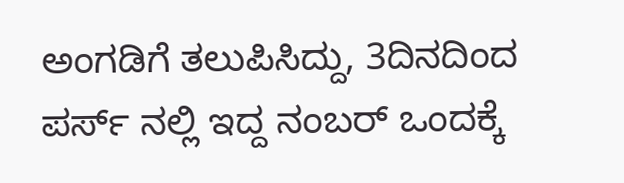ಅಂಗಡಿಗೆ ತಲುಪಿಸಿದ್ದು, 3ದಿನದಿಂದ ಪರ್ಸ್ ನಲ್ಲಿ ಇದ್ದ ನಂಬರ್ ಒಂದಕ್ಕೆ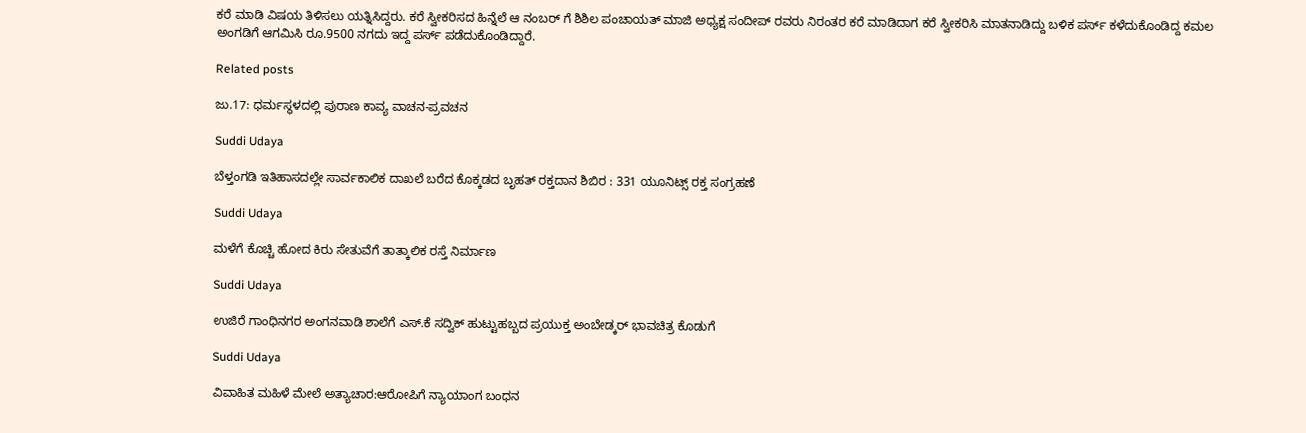ಕರೆ ಮಾಡಿ ವಿಷಯ ತಿಳಿಸಲು ಯತ್ನಿಸಿದ್ದರು. ಕರೆ ಸ್ವೀಕರಿಸದ ಹಿನ್ನೆಲೆ ಆ ನಂಬರ್ ಗೆ ಶಿಶಿಲ ಪಂಚಾಯತ್ ಮಾಜಿ ಅಧ್ಯಕ್ಷ ಸಂದೀಪ್ ರವರು ನಿರಂತರ ಕರೆ ಮಾಡಿದಾಗ ಕರೆ ಸ್ವೀಕರಿಸಿ ಮಾತನಾಡಿದ್ದು ಬಳಿಕ ಪರ್ಸ್ ಕಳೆದುಕೊಂಡಿದ್ದ ಕಮಲ ಅಂಗಡಿಗೆ ಆಗಮಿಸಿ ರೂ.9500 ನಗದು ಇದ್ದ ಪರ್ಸ್ ಪಡೆದುಕೊಂಡಿದ್ದಾರೆ.

Related posts

ಜು.17: ಧರ್ಮಸ್ಥಳದಲ್ಲಿ ಪುರಾಣ ಕಾವ್ಯ ವಾಚನ-ಪ್ರವಚನ

Suddi Udaya

ಬೆಳ್ತಂಗಡಿ ಇತಿಹಾಸದಲ್ಲೇ ಸಾರ್ವಕಾಲಿಕ ದಾಖಲೆ ಬರೆದ ಕೊಕ್ಕಡದ ಬೃಹತ್ ರಕ್ತದಾನ ಶಿಬಿರ : 331 ಯೂನಿಟ್ಸ್ ರಕ್ತ ಸಂಗ್ರಹಣೆ

Suddi Udaya

ಮಳೆಗೆ ಕೊಚ್ಚಿ ಹೋದ ಕಿರು ಸೇತುವೆಗೆ ತಾತ್ಕಾಲಿಕ ರಸ್ತೆ ನಿರ್ಮಾಣ

Suddi Udaya

ಉಜಿರೆ ಗಾಂಧಿನಗರ ಅಂಗನವಾಡಿ ಶಾಲೆಗೆ ಎಸ್.ಕೆ ಸದ್ವಿಕ್ ಹುಟ್ಟುಹಬ್ಬದ ಪ್ರಯುಕ್ತ ಅಂಬೇಡ್ಕರ್ ಭಾವಚಿತ್ರ ಕೊಡುಗೆ

Suddi Udaya

ವಿವಾಹಿತ ಮಹಿಳೆ ಮೇಲೆ ಅತ್ಯಾಚಾರ:ಆರೋಪಿಗೆ ನ್ಯಾಯಾಂಗ ಬಂಧನ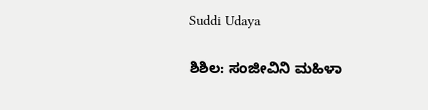Suddi Udaya

ಶಿಶಿಲ: ಸಂಜೀವಿನಿ ಮಹಿಳಾ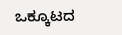ಒಕ್ಕೂಟದ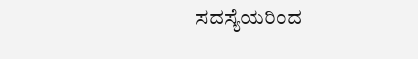ಸದಸ್ಯೆಯರಿಂದ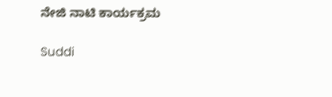ನೇಜಿ ನಾಟಿ ಕಾರ್ಯಕ್ರಮ

Suddi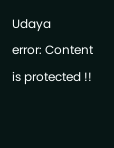Udaya
error: Content is protected !!